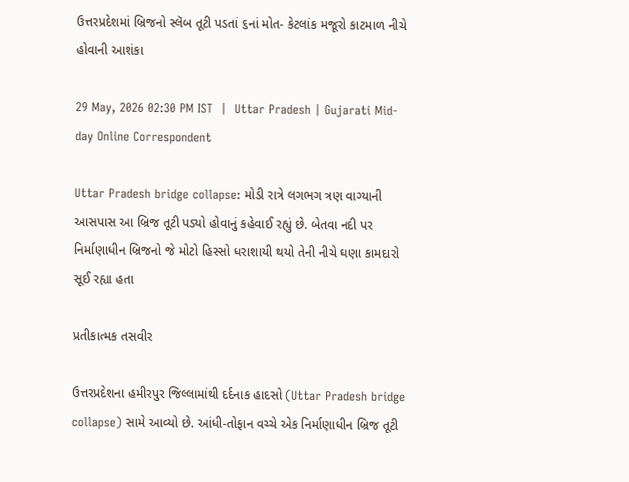ઉત્તરપ્રદેશમાં બ્રિજનો સ્લૅબ તૂટી પડતાં ૬નાં મોત- કેટલાંક મજૂરો કાટમાળ નીચે હોવાની આશંકા

29 May, 2026 02:30 PM IST  |  Uttar Pradesh | Gujarati Mid-day Online Correspondent

Uttar Pradesh bridge collapse: મોડી રાત્રે લગભગ ત્રણ વાગ્યાની આસપાસ આ બ્રિજ તૂટી પડ્યો હોવાનું કહેવાઈ રહ્યું છે. બેતવા નદી પર નિર્માણાધીન બ્રિજનો જે મોટો હિસ્સો ધરાશાયી થયો તેની નીચે ઘણા કામદારો સૂઈ રહ્યા હતા

પ્રતીકાત્મક તસવીર

ઉત્તરપ્રદેશના હમીરપુર જિલ્લામાંથી દર્દનાક હાદસો (Uttar Pradesh bridge collapse) સામે આવ્યો છે. આંધી-તોફાન વચ્ચે એક નિર્માણાધીન બ્રિજ તૂટી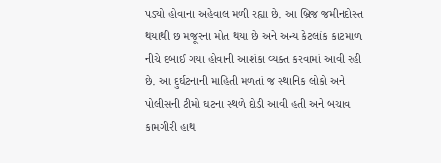પડ્યો હોવાના અહેવાલ મળી રહ્યા છે. આ બ્રિજ જમીનદોસ્ત થયાથી છ મજૂરના મોત થયા છે અને અન્ય કેટલાંક કાટમાળ નીચે દબાઈ ગયા હોવાની આશંકા વ્યક્ત કરવામાં આવી રહી છે. આ દુર્ઘટનાની માહિતી મળતાં જ સ્થાનિક લોકો અને પોલીસની ટીમો ઘટના સ્થળે દોડી આવી હતી અને બચાવ કામગીરી હાથ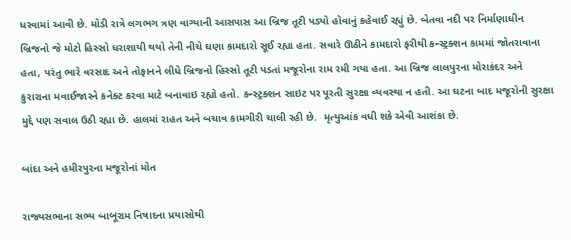ધરવામાં આવી છે. મોડી રાત્રે લગભગ ત્રણ વાગ્યાની આસપાસ આ બ્રિજ તૂટી પડ્યો હોવાનું કહેવાઈ રહ્યું છે. બેતવા નદી પર નિર્માણાધીન બ્રિજનો જે મોટો હિસ્સો ધરાશાયી થયો તેની નીચે ઘણા કામદારો સૂઈ રહ્યા હતા. સવારે ઊઠીને કામદારો ફરીથી કન્સ્ટ્રક્શન કામમાં જોતરાવાના હતા, પરંતુ ભારે વરસાદ અને તોફાનને લીધે બ્રિજનો હિસ્સો તૂટી પડતાં મજૂરોના રામ રમી ગયા હતા. આ બ્રિજ લાલપુરના મોરાકંદર અને કુરારાના મવાઈજારને કનેક્ટ કરવા માટે બનાવાઇ રહ્યો હતો. કન્સ્ટ્રક્શન સાઇટ પર પૂરતી સુરક્ષા વ્યવસ્થા ન હતી. આ ઘટના બાદ મજૂરોની સુરક્ષા મુદ્દે પણ સવાલ ઉઠી રહ્યા છે. હાલમાં રાહત અને બચાવ કામગીરી ચાલી રહી છે.  મૃત્યુઆંક વધી શકે એવી આશંકા છે.

બાંદા અને હમીરપુરના મજૂરોનાં મોત

રાજ્યસભાના સભ્ય બાબૂરામ નિષાદના પ્રયાસોથી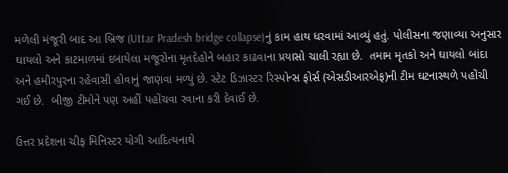મળેલી મંજૂરી બાદ આ બ્રિજ (Uttar Pradesh bridge collapse)નું કામ હાથ ધરવામાં આવ્યું હતું. પોલીસના જણાવ્યા અનુસાર ઘાયલો અને કાટમાળમાં દબાયેલા મજૂરોના મૃતદેહોને બહાર કાઢવાના પ્રયાસો ચાલી રહ્યા છે.  તમામ મૃતકો અને ઘાયલો બાંદા અને હમીરપુરના રહેવાસી હોવાનું જાણવા મળ્યું છે. સ્ટેટ ડિઝાસ્ટર રિસ્પોન્સ ફોર્સ (એસડીઆરએફ)ની ટીમ ઘટનાસ્થળે પહોંચી ગઈ છે.  બીજી ટીમોને પણ અહીં પહોંચવા રવાના કરી દેવાઈ છે.

ઉત્તર પ્રદેશના ચીફ મિનિસ્ટર યોગી આદિત્યનાથે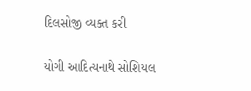દિલસોજી વ્યક્ત કરી

યોગી આદિત્યનાથે સોશિયલ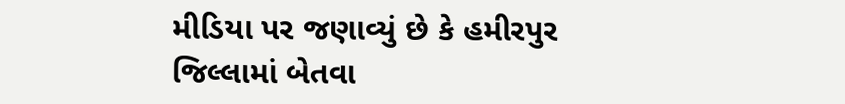મીડિયા પર જણાવ્યું છે કે હમીરપુર જિલ્લામાં બેતવા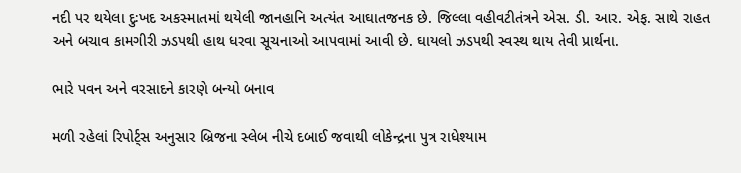નદી પર થયેલા દુઃખદ અકસ્માતમાં થયેલી જાનહાનિ અત્યંત આઘાતજનક છે. જિલ્લા વહીવટીતંત્રને એસ. ડી. આર. એફ. સાથે રાહત અને બચાવ કામગીરી ઝડપથી હાથ ધરવા સૂચનાઓ આપવામાં આવી છે. ઘાયલો ઝડપથી સ્વસ્થ થાય તેવી પ્રાર્થના.

ભારે પવન અને વરસાદને કારણે બન્યો બનાવ

મળી રહેલાં રિપોર્ટ્સ અનુસાર બ્રિજના સ્લેબ નીચે દબાઈ જવાથી લોકેન્દ્રના પુત્ર રાધેશ્યામ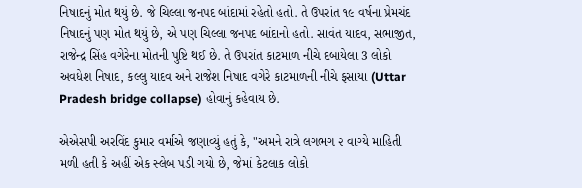નિષાદનું મોત થયું છે. જે ચિલ્લા જનપદ બાંદામાં રહેતો હતો. તે ઉપરાંત ૧૯ વર્ષના પ્રેમચંદ નિષાદનું પણ મોત થયું છે, એ પણ ચિલ્લા જનપદ બાંદાનો હતો. સાવંત યાદવ, સભાજીત, રાજેન્દ્ર સિંહ વગેરેના મોતની પુષ્ટિ થઈ છે. તે ઉપરાંત કાટમાળ નીચે દબાયેલા 3 લોકો અવધેશ નિષાદ, કલ્લુ યાદવ અને રાજેશ નિષાદ વગેરે કાટમાળની નીચે ફસાયા (Uttar Pradesh bridge collapse) હોવાનું કહેવાય છે.

એએસપી અરવિંદ કુમાર વર્માએ જણાવ્યું હતું કે, "અમને રાત્રે લગભગ ૨ વાગ્યે માહિતી મળી હતી કે અહીં એક સ્લેબ પડી ગયો છે, જેમાં કેટલાક લોકો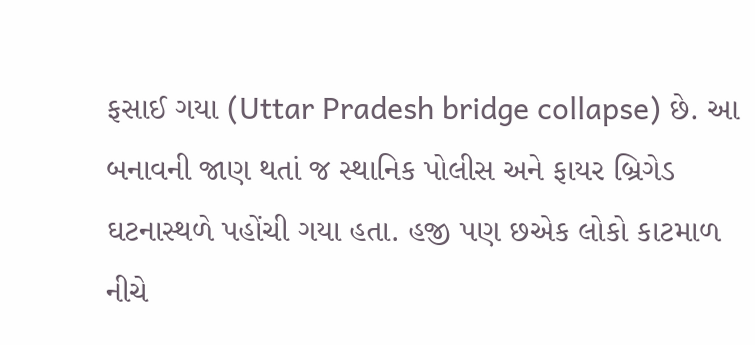ફસાઈ ગયા (Uttar Pradesh bridge collapse) છે. આ બનાવની જાણ થતાં જ સ્થાનિક પોલીસ અને ફાયર બ્રિગેડ ઘટનાસ્થળે પહોંચી ગયા હતા. હજી પણ છએક લોકો કાટમાળ નીચે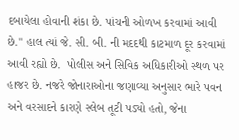દબાયેલા હોવાની શંકા છે. પાંચની ઓળખ કરવામાં આવી છે." હાલ ત્યાં જે. સી. બી. ની મદદથી કાટમાળ દૂર કરવામાં આવી રહ્યો છે.  પોલીસ અને સિવિક અધિકારીઓ સ્થળ પર હાજર છે. નજરે જોનારાઓના જણાવ્યા અનુસાર ભારે પવન અને વરસાદને કારણે સ્લેબ તૂટી પડ્યો હતો, જેના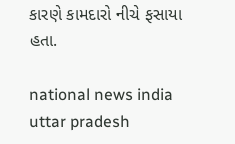કારણે કામદારો નીચે ફસાયા હતા.

national news india uttar pradesh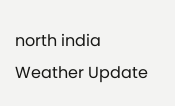north india Weather Update